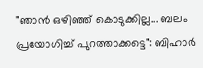"ഞാൻ ഒഴിഞ്ഞ് കൊടുക്കില്ല... ബലം പ്രയോഗിച്ച് പുറത്താക്കട്ടെ": ബിഹാർ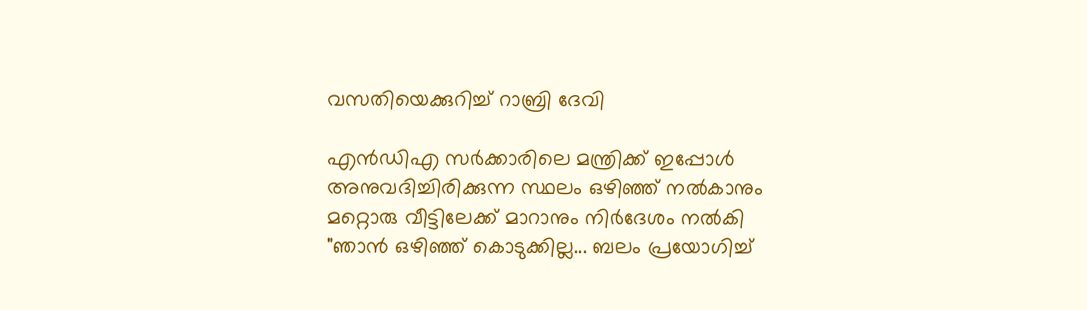വസതിയെക്കുറിച്ച് റാബ്രി ദേവി

എൻഡിഎ സർക്കാരിലെ മന്ത്രിക്ക് ഇപ്പോൾ അനുവദിച്ചിരിക്കുന്ന സ്ഥലം ഒഴിഞ്ഞ് നൽകാനും മറ്റൊരു വീട്ടിലേക്ക് മാറാനും നിർദേശം നൽകി
"ഞാൻ ഒഴിഞ്ഞ് കൊടുക്കില്ല... ബലം പ്രയോഗിച്ച്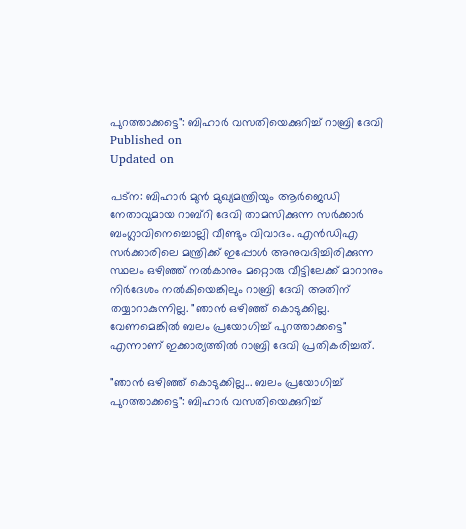പുറത്താക്കട്ടെ": ബിഹാർ വസതിയെക്കുറിച്ച് റാബ്രി ദേവി
Published on
Updated on

പട്‌ന: ബിഹാർ മുൻ മുഖ്യമന്ത്രിയും ആർജെഡി നേതാവുമായ റാബ്റി ദേവി താമസിക്കുന്ന സർക്കാർ ബംഗ്ലാവിനെച്ചൊല്ലി വീണ്ടും വിവാദം. എൻഡിഎ സർക്കാരിലെ മന്ത്രിക്ക് ഇപ്പോൾ അനുവദിച്ചിരിക്കുന്ന സ്ഥലം ഒഴിഞ്ഞ് നൽകാനും മറ്റൊരു വീട്ടിലേക്ക് മാറാനും നിർദേശം നൽകിയെങ്കിലും റാബ്രി ദേവി അതിന് തയ്യാറാകുന്നില്ല. "ഞാൻ ഒഴിഞ്ഞ് കൊടുക്കില്ല. വേണമെങ്കിൽ ബലം പ്രയോഗിച്ച് പുറത്താക്കട്ടെ" എന്നാണ് ഇക്കാര്യത്തിൽ റാബ്രി ദേവി പ്രതികരിച്ചത്.

"ഞാൻ ഒഴിഞ്ഞ് കൊടുക്കില്ല... ബലം പ്രയോഗിച്ച് പുറത്താക്കട്ടെ": ബിഹാർ വസതിയെക്കുറിച്ച്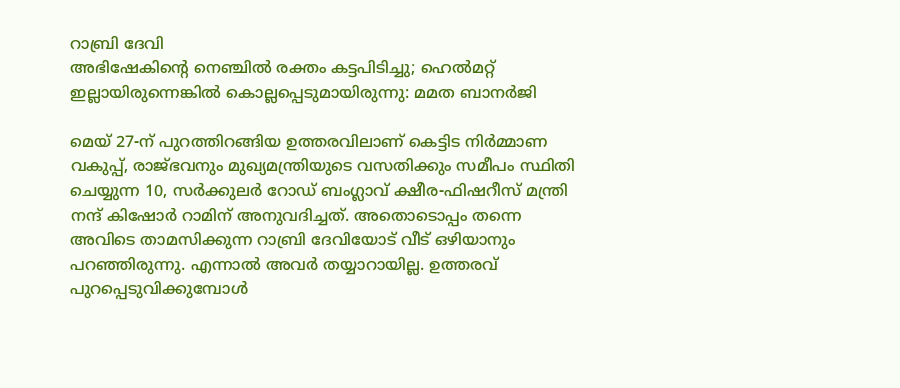റാബ്രി ദേവി
അഭിഷേകിന്റെ നെഞ്ചില്‍ രക്തം കട്ടപിടിച്ചു; ഹെല്‍മറ്റ് ഇല്ലായിരുന്നെങ്കില്‍ കൊല്ലപ്പെടുമായിരുന്നു: മമത ബാനര്‍ജി

മെയ് 27-ന് പുറത്തിറങ്ങിയ ഉത്തരവിലാണ് കെട്ടിട നിർമ്മാണ വകുപ്പ്, രാജ്ഭവനും മുഖ്യമന്ത്രിയുടെ വസതിക്കും സമീപം സ്ഥിതി ചെയ്യുന്ന 10, സർക്കുലർ റോഡ് ബംഗ്ലാവ് ക്ഷീര-ഫിഷറീസ് മന്ത്രി നന്ദ് കിഷോർ റാമിന് അനുവദിച്ചത്. അതൊടൊപ്പം തന്നെ അവിടെ താമസിക്കുന്ന റാബ്രി ദേവിയോട് വീട് ഒഴിയാനും പറഞ്ഞിരുന്നു. എന്നാൽ അവർ തയ്യാറായില്ല. ഉത്തരവ് പുറപ്പെടുവിക്കുമ്പോൾ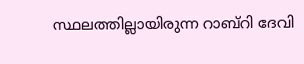സ്ഥലത്തില്ലായിരുന്ന റാബ്റി ദേവി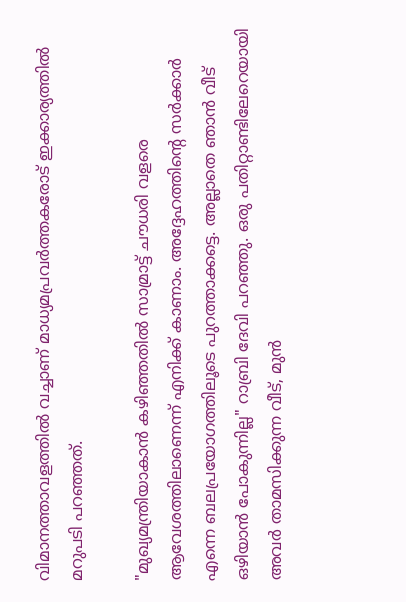വിമാനത്താവളത്തിൽ വച്ചാണ് മാധ്യമപ്രവർത്തകരോട് ഇക്കാര്യത്തിൽ മറുപടി പറഞ്ഞത്.

"മുഖ്യമന്ത്രിയാകാൻ കഴിഞ്ഞതിൽ സാമ്രാട്ട് ചൗധരി വളരെ ആവേശത്തിലാണെന്ന് എനിക്ക് കാണാം. അദ്ദേഹത്തിന്റെ സർക്കാർ എന്നെ ബലപ്രയോഗത്തിലൂടെ പുറത്താക്കട്ടെ. അല്ലാതെ ഞാൻ വീട് ഒഴിയാൻ പോകുന്നില്ല" റാബ്രി ദേവി പറഞ്ഞു. ഒരു പതിറ്റാണ്ടിലേറെയായി അവർ താമസിക്കുന്ന വീട്, മുൻ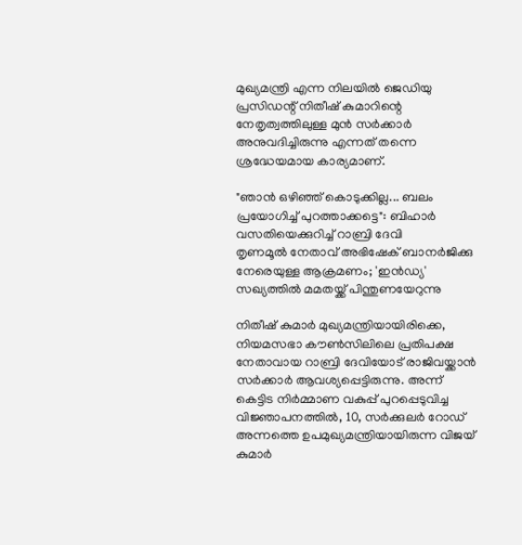മുഖ്യമന്ത്രി എന്ന നിലയിൽ ജെഡിയു പ്രസിഡന്റ് നിതീഷ് കുമാറിന്റെ നേതൃത്വത്തിലുള്ള മുൻ സർക്കാർ അനുവദിച്ചിരുന്നു എന്നത് തന്നെ ശ്രദ്ധേയമായ കാര്യമാണ്.

"ഞാൻ ഒഴിഞ്ഞ് കൊടുക്കില്ല... ബലം പ്രയോഗിച്ച് പുറത്താക്കട്ടെ": ബിഹാർ വസതിയെക്കുറിച്ച് റാബ്രി ദേവി
തൃണമൂല്‍ നേതാവ് അഭിഷേക് ബാനര്‍ജിക്കു നേരെയുള്ള ആക്രമണം; 'ഇൻഡ്യ' സഖ്യത്തില്‍ മമതയ്ക്ക് പിന്തുണയേറുന്നു

നിതീഷ് കുമാർ മുഖ്യമന്ത്രിയായിരിക്കെ, നിയമസഭാ കൗൺസിലിലെ പ്രതിപക്ഷ നേതാവായ റാബ്രി ദേവിയോട് രാജിവയ്ക്കാൻ സർക്കാർ ആവശ്യപ്പെട്ടിരുന്നു. അന്ന് കെട്ടിട നിർമ്മാണ വകുപ്പ് പുറപ്പെടുവിച്ച വിജ്ഞാപനത്തിൽ, 10, സർക്കുലർ റോഡ് അന്നത്തെ ഉപമുഖ്യമന്ത്രിയായിരുന്ന വിജയ് കുമാർ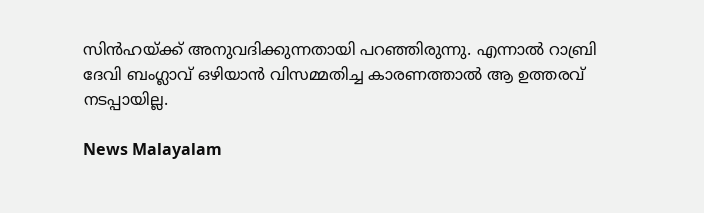സിൻഹയ്ക്ക് അനുവദിക്കുന്നതായി പറഞ്ഞിരുന്നു. എന്നാൽ റാബ്രി ദേവി ബംഗ്ലാവ് ഒഴിയാൻ വിസമ്മതിച്ച കാരണത്താൽ ആ ഉത്തരവ് നടപ്പായില്ല.

News Malayalam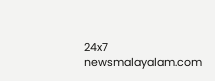24x7
newsmalayalam.com